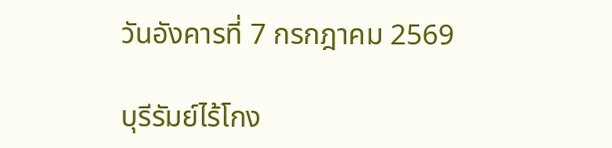วันอังคารที่ 7 กรกฎาคม 2569

บุรีรัมย์ไร้โกง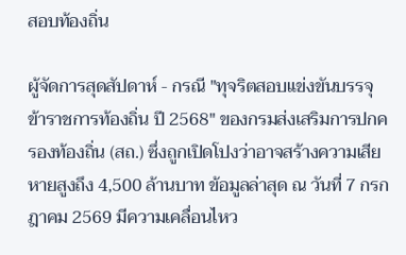สอบท้องถิ่น

ผู้จัดการสุดสัปดาห์ - กรณี "ทุจริตสอบแข่งขันบรรจุข้าราชการท้องถิ่น ปี 2568" ของกรมส่งเสริมการปกครองท้องถิ่น (สถ.) ซึ่งถูกเปิดโปงว่าอาจสร้างความเสียหายสูงถึง 4,500 ล้านบาท ข้อมูลล่าสุด ณ วันที่ 7 กรกฎาคม 2569 มีความเคลื่อนไหว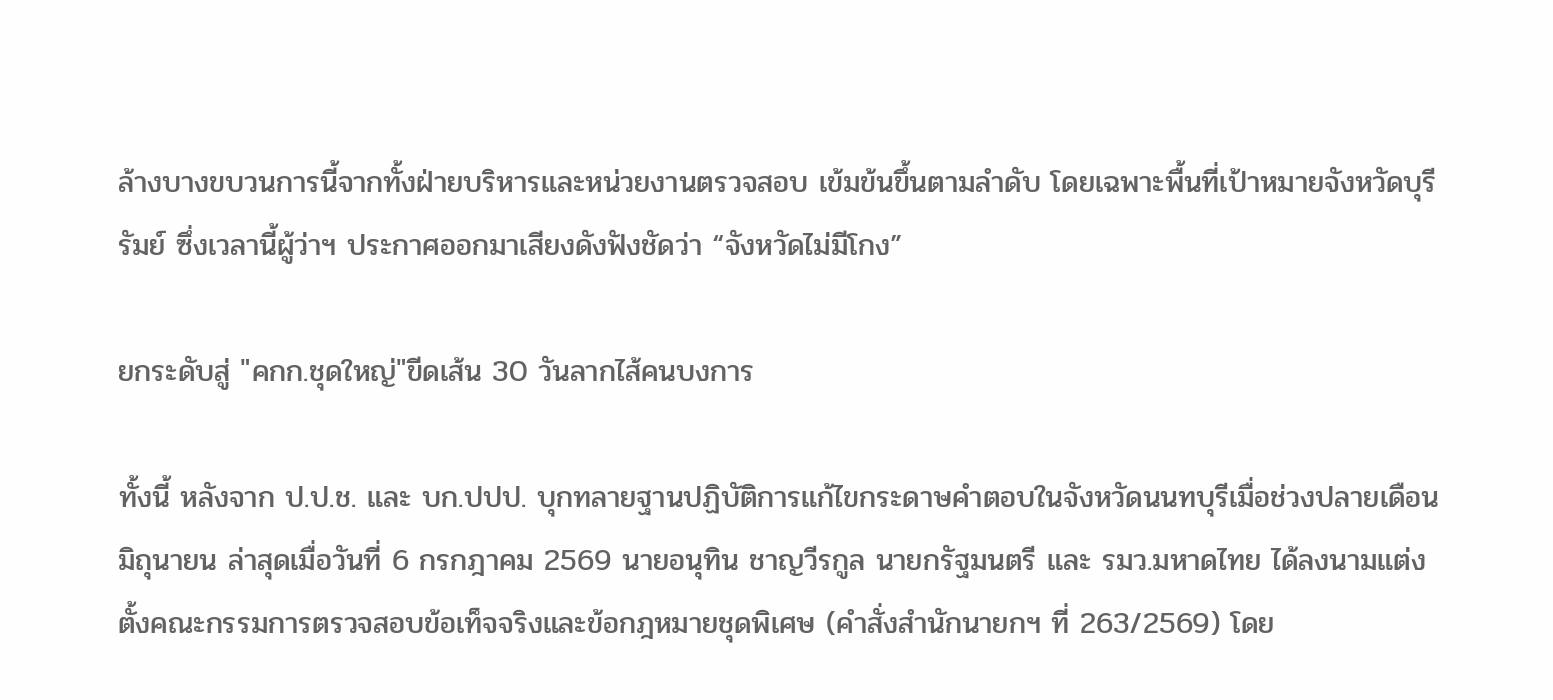ล้างบางขบวนการนี้จากทั้งฝ่ายบริหารและหน่วยงานตรวจสอบ เข้มข้นขึ้นตามลำดับ โดยเฉพาะพื้นที่เป้าหมายจังหวัดบุรีรัมย์ ซึ่งเวลานี้ผู้ว่าฯ ประกาศออกมาเสียงดังฟังชัดว่า “จังหวัดไม่มีโกง”

ยกระดับสู่ "คกก.ชุดใหญ่"ขีดเส้น 30 วันลากไส้คนบงการ

ทั้งนี้ หลังจาก ป.ป.ช. และ บก.ปปป. บุกทลายฐานปฏิบัติการแก้ไขกระดาษคำตอบในจังหวัดนนทบุรีเมื่อช่วงปลายเดือนมิถุนายน ล่าสุดเมื่อวันที่ 6 กรกฎาคม 2569 นายอนุทิน ชาญวีรกูล นายกรัฐมนตรี และ รมว.มหาดไทย ได้ลงนามแต่งตั้งคณะกรรมการตรวจสอบข้อเท็จจริงและข้อกฎหมายชุดพิเศษ (คำสั่งสำนักนายกฯ ที่ 263/2569) โดย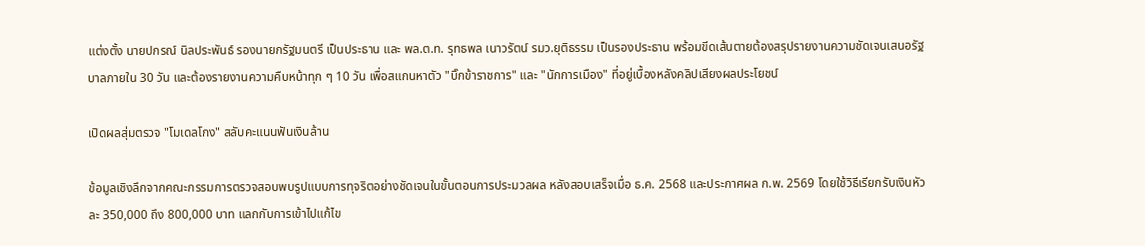แต่งตั้ง นายปกรณ์ นิลประพันธ์ รองนายกรัฐมนตรี เป็นประธาน และ พล.ต.ท. รุทธพล เนาวรัตน์ รมว.ยุติธรรม เป็นรองประธาน พร้อมขีดเส้นตายต้องสรุปรายงานความชัดเจนเสนอรัฐบาลภายใน 30 วัน และต้องรายงานความคืบหน้าทุก ๆ 10 วัน เพื่อสแกนหาตัว "บิ๊กข้าราชการ" และ "นักการเมือง" ที่อยู่เบื้องหลังคลิปเสียงผลประโยชน์

เปิดผลสุ่มตรวจ "โมเดลโกง" สลับคะแนนฟันเงินล้าน

ข้อมูลเชิงลึกจากคณะกรรมการตรวจสอบพบรูปแบบการทุจริตอย่างชัดเจนในขั้นตอนการประมวลผล หลังสอบเสร็จเมื่อ ธ.ค. 2568 และประกาศผล ก.พ. 2569 โดยใช้วิธีเรียกรับเงินหัวละ 350,000 ถึง 800,000 บาท แลกกับการเข้าไปแก้ไข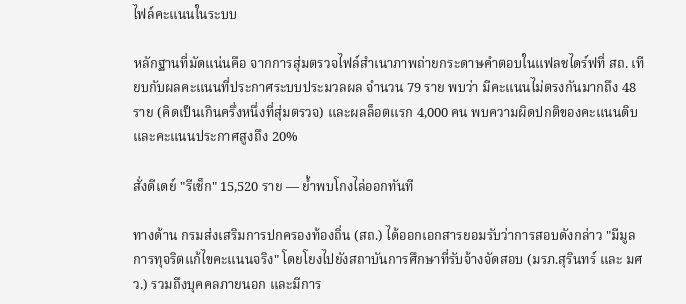ไฟล์คะแนนในระบบ

หลักฐานที่มัดแน่นคือ จากการสุ่มตรวจไฟล์สำเนาภาพถ่ายกระดาษคำตอบในแฟลชไดร์ฟที่ สถ. เทียบกับผลคะแนนที่ประกาศระบบประมวลผล จำนวน 79 ราย พบว่า มีคะแนนไม่ตรงกันมากถึง 48 ราย (คิดเป็นเกินครึ่งหนึ่งที่สุ่มตรวจ) และผลล็อตแรก 4,000 คน พบความผิดปกติของคะแนนดิบและคะแนนประกาศสูงถึง 20%

สั่งดีเดย์ "รีเช็ก" 15,520 ราย — ย้ำพบโกงไล่ออกทันที

ทางด้าน กรมส่งเสริมการปกครองท้องถิ่น (สถ.) ได้ออกเอกสารยอมรับว่าการสอบดังกล่าว "มีมูลการทุจริตแก้ไขคะแนนจริง" โดยโยงไปยังสถาบันการศึกษาที่รับจ้างจัดสอบ (มรภ.สุรินทร์ และ มศว.) รวมถึงบุคคลภายนอก และมีการ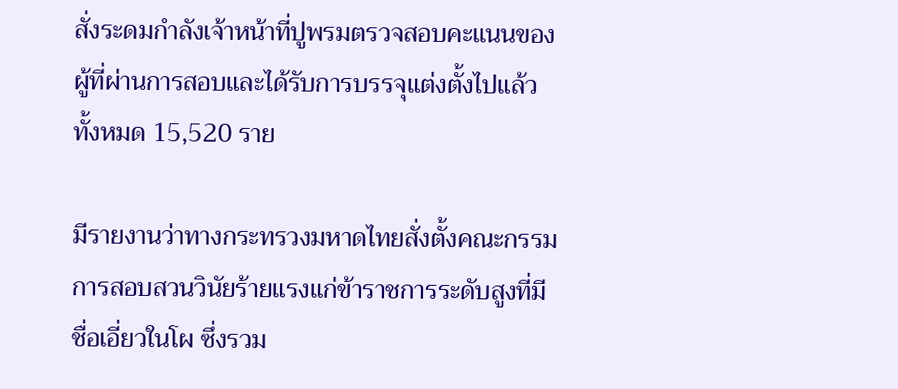สั่งระดมกำลังเจ้าหน้าที่ปูพรมตรวจสอบคะแนนของผู้ที่ผ่านการสอบและได้รับการบรรจุแต่งตั้งไปแล้วทั้งหมด 15,520 ราย

มีรายงานว่าทางกระทรวงมหาดไทยสั่งตั้งคณะกรรมการสอบสวนวินัยร้ายแรงแก่ข้าราชการระดับสูงที่มีชื่อเอี่ยวในโผ ซึ่งรวม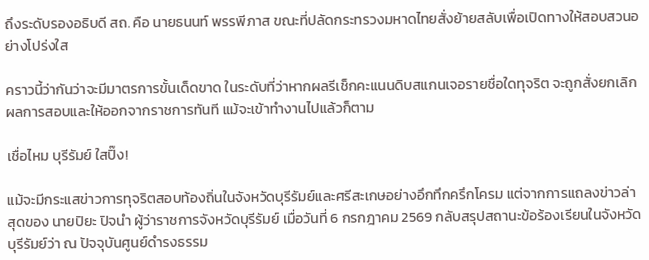ถึงระดับรองอธิบดี สถ. คือ นายธนนท์ พรรพีภาส ขณะที่ปลัดกระทรวงมหาดไทยสั่งย้ายสลับเพื่อเปิดทางให้สอบสวนอย่างโปร่งใส

คราวนี้ว่ากันว่าจะมีมาตรการขั้นเด็ดขาด ในระดับที่ว่าหากผลรีเช็กคะแนนดิบสแกนเจอรายชื่อใดทุจริต จะถูกสั่งยกเลิกผลการสอบและให้ออกจากราชการทันที แม้จะเข้าทำงานไปแล้วก็ตาม

เชื่อไหม บุรีรัมย์ ใสปิ๊ง!

แม้จะมีกระแสข่าวการทุจริตสอบท้องถิ่นในจังหวัดบุรีรัมย์และศรีสะเกษอย่างอึกทึกครึกโครม แต่จากการแถลงข่าวล่าสุดของ นายปิยะ ปิจนำ ผู้ว่าราชการจังหวัดบุรีรัมย์ เมื่อวันที่ 6 กรกฎาคม 2569 กลับสรุปสถานะข้อร้องเรียนในจังหวัดบุรีรัมย์ว่า ณ ปัจจุบันศูนย์ดำรงธรรม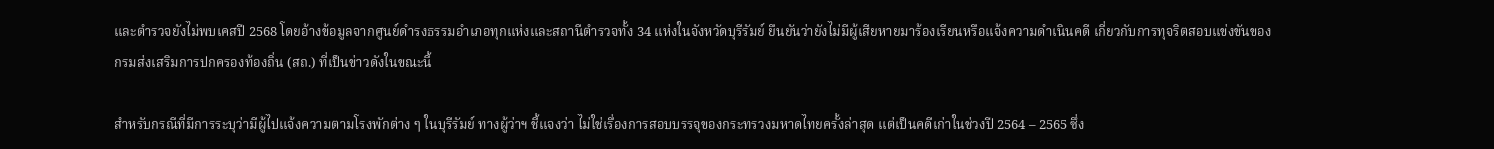และตำรวจยังไม่พบเคสปี 2568 โดยอ้างข้อมูลจากศูนย์ดำรงธรรมอำเภอทุกแห่งและสถานีตำรวจทั้ง 34 แห่งในจังหวัดบุรีรัมย์ ยืนยันว่ายังไม่มีผู้เสียหายมาร้องเรียนหรือแจ้งความดำเนินคดี เกี่ยวกับการทุจริตสอบแข่งขันของกรมส่งเสริมการปกครองท้องถิ่น (สถ.) ที่เป็นข่าวดังในขณะนี้

สำหรับกรณีที่มีการระบุว่ามีผู้ไปแจ้งความตามโรงพักต่าง ๆ ในบุรีรัมย์ ทางผู้ว่าฯ ชี้แจงว่า ไม่ใช่เรื่องการสอบบรรจุของกระทรวงมหาดไทยครั้งล่าสุด แต่เป็นคดีเก่าในช่วงปี 2564 – 2565 ซึ่ง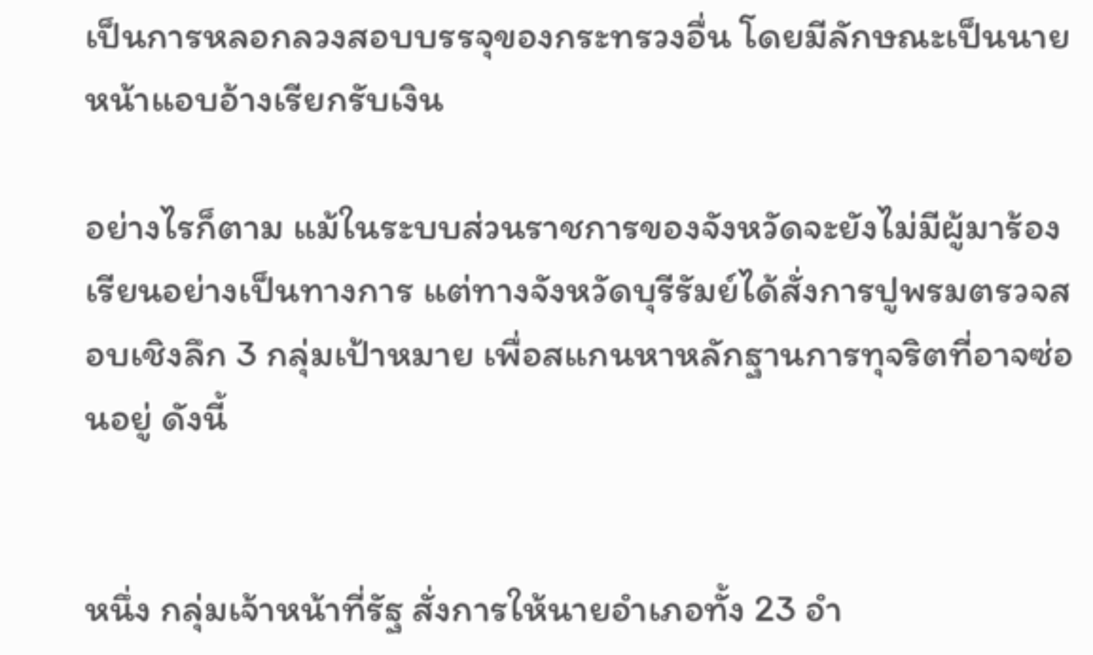เป็นการหลอกลวงสอบบรรจุของกระทรวงอื่น โดยมีลักษณะเป็นนายหน้าแอบอ้างเรียกรับเงิน

อย่างไรก็ตาม แม้ในระบบส่วนราชการของจังหวัดจะยังไม่มีผู้มาร้องเรียนอย่างเป็นทางการ แต่ทางจังหวัดบุรีรัมย์ได้สั่งการปูพรมตรวจสอบเชิงลึก 3 กลุ่มเป้าหมาย เพื่อสแกนหาหลักฐานการทุจริตที่อาจซ่อนอยู่ ดังนี้


หนึ่ง กลุ่มเจ้าหน้าที่รัฐ สั่งการให้นายอำเภอทั้ง 23 อำ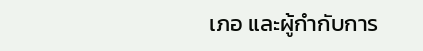เภอ และผู้กำกับการ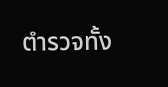ตำรวจทั้ง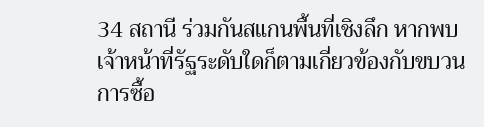34 สถานี ร่วมกันสแกนพื้นที่เชิงลึก หากพบเจ้าหน้าที่รัฐระดับใดก็ตามเกี่ยวข้องกับขบวนการซื้อ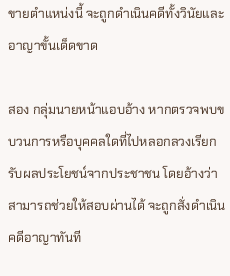ขายตำแหน่งนี้ จะถูกดำเนินคดีทั้งวินัยและอาญาขั้นเด็ดขาด

สอง กลุ่มนายหน้าแอบอ้าง หากตรวจพบขบวนการหรือบุคคลใดที่ไปหลอกลวงเรียกรับผลประโยชน์จากประชาชน โดยอ้างว่าสามารถช่วยให้สอบผ่านได้ จะถูกสั่งดำเนินคดีอาญาทันที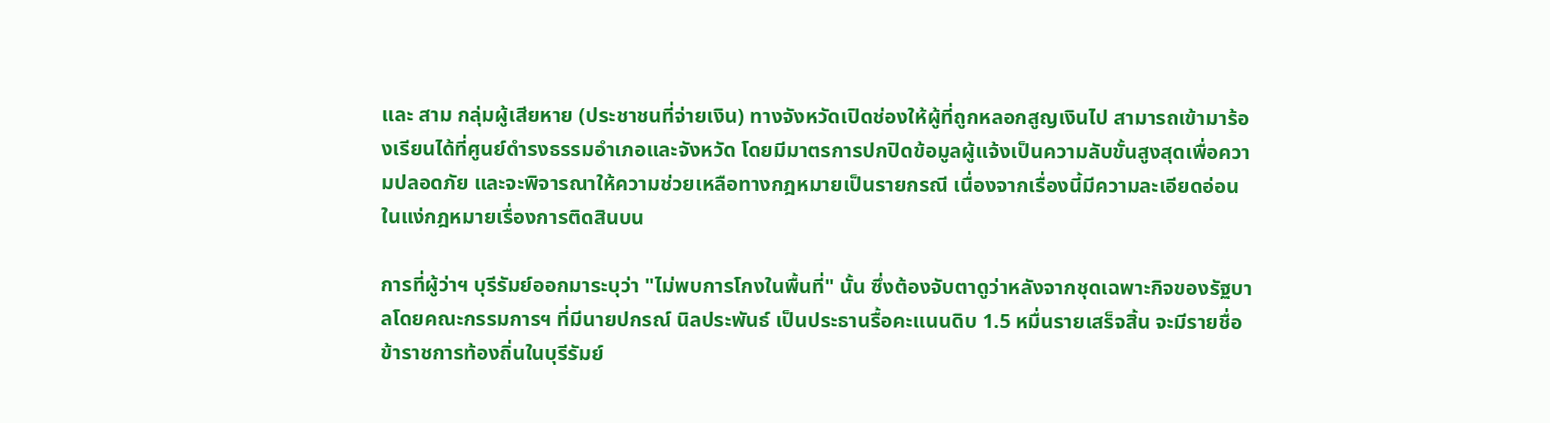และ สาม กลุ่มผู้เสียหาย (ประชาชนที่จ่ายเงิน) ทางจังหวัดเปิดช่องให้ผู้ที่ถูกหลอกสูญเงินไป สามารถเข้ามาร้องเรียนได้ที่ศูนย์ดำรงธรรมอำเภอและจังหวัด โดยมีมาตรการปกปิดข้อมูลผู้แจ้งเป็นความลับขั้นสูงสุดเพื่อความปลอดภัย และจะพิจารณาให้ความช่วยเหลือทางกฎหมายเป็นรายกรณี เนื่องจากเรื่องนี้มีความละเอียดอ่อนในแง่กฎหมายเรื่องการติดสินบน

การที่ผู้ว่าฯ บุรีรัมย์ออกมาระบุว่า "ไม่พบการโกงในพื้นที่" นั้น ซึ่งต้องจับตาดูว่าหลังจากชุดเฉพาะกิจของรัฐบาลโดยคณะกรรมการฯ ที่มีนายปกรณ์ นิลประพันธ์ เป็นประธานรื้อคะแนนดิบ 1.5 หมื่นรายเสร็จสิ้น จะมีรายชื่อข้าราชการท้องถิ่นในบุรีรัมย์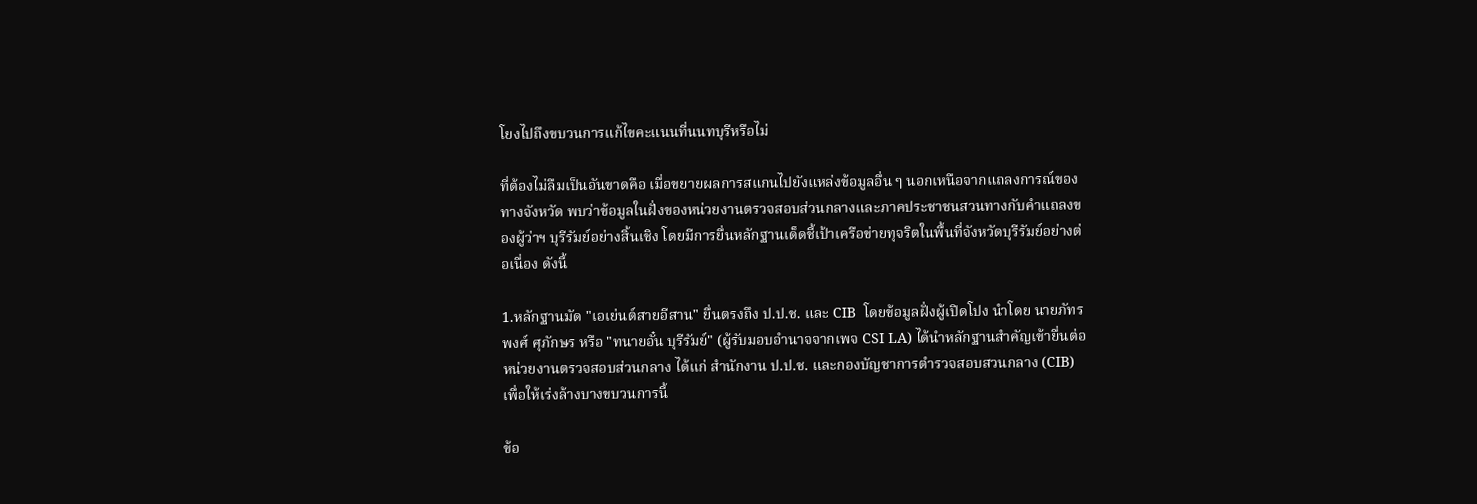โยงไปถึงขบวนการแก้ไขคะแนนที่นนทบุรีหรือไม่

ที่ต้องไม่ลืมเป็นอันขาดคือ เมื่อขยายผลการสแกนไปยังแหล่งข้อมูลอื่น ๆ นอกเหนือจากแถลงการณ์ของทางจังหวัด พบว่าข้อมูลในฝั่งของหน่วยงานตรวจสอบส่วนกลางและภาคประชาชนสวนทางกับคำแถลงของผู้ว่าฯ บุรีรัมย์อย่างสิ้นเชิง โดยมีการยื่นหลักฐานเด็ดชี้เป้าเครือข่ายทุจริตในพื้นที่จังหวัดบุรีรัมย์อย่างต่อเนื่อง ดังนี้

1.หลักฐานมัด "เอเย่นต์สายอีสาน" ยื่นตรงถึง ป.ป.ช. และ CIB  โดยข้อมูลฝั่งผู้เปิดโปง นำโดย นายภัทรพงศ์ ศุภักษร หรือ "ทนายอั๋น บุรีรัมย์" (ผู้รับมอบอำนาจจากเพจ CSI LA) ได้นำหลักฐานสำคัญเข้ายื่นต่อหน่วยงานตรวจสอบส่วนกลาง ได้แก่ สำนักงาน ป.ป.ช. และกองบัญชาการตำรวจสอบสวนกลาง (CIB) เพื่อให้เร่งล้างบางขบวนการนี้

ข้อ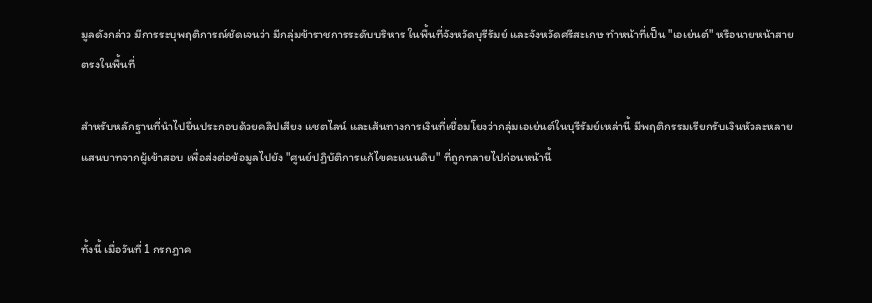มูลดังกล่าว มีการระบุพฤติการณ์ชัดเจนว่า มีกลุ่มข้าราชการระดับบริหาร ในพื้นที่จังหวัดบุรีรัมย์ และจังหวัดศรีสะเกษ ทำหน้าที่เป็น "เอเย่นต์" หรือนายหน้าสายตรงในพื้นที่

สำหรับหลักฐานที่นำไปยื่นประกอบด้วยคลิปเสียง แชตไลน์ และเส้นทางการเงินที่เชื่อมโยงว่ากลุ่มเอเย่นต์ในบุรีรัมย์เหล่านี้ มีพฤติกรรมเรียกรับเงินหัวละหลายแสนบาทจากผู้เข้าสอบ เพื่อส่งต่อข้อมูลไปยัง "ศูนย์ปฏิบัติการแก้ไขคะแนนดิบ" ที่ถูกทลายไปก่อนหน้านี้


ทั้งนี้ เมื่อวันที่ 1 กรกฎาค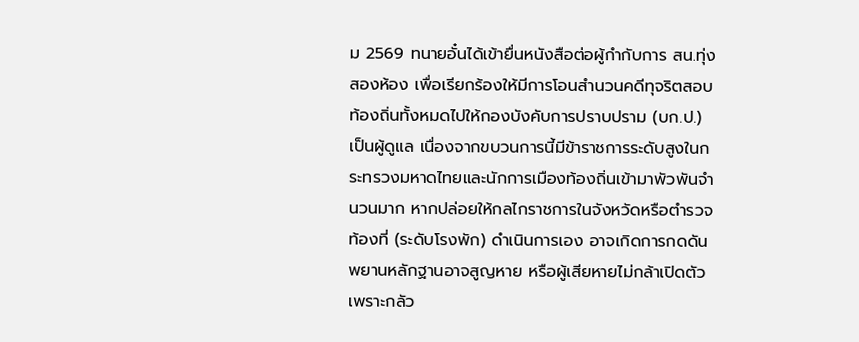ม 2569 ทนายอั๋นได้เข้ายื่นหนังสือต่อผู้กำกับการ สน.ทุ่งสองห้อง เพื่อเรียกร้องให้มีการโอนสำนวนคดีทุจริตสอบท้องถิ่นทั้งหมดไปให้กองบังคับการปราบปราม (บก.ป.) เป็นผู้ดูแล เนื่องจากขบวนการนี้มีข้าราชการระดับสูงในกระทรวงมหาดไทยและนักการเมืองท้องถิ่นเข้ามาพัวพันจำนวนมาก หากปล่อยให้กลไกราชการในจังหวัดหรือตำรวจท้องที่ (ระดับโรงพัก) ดำเนินการเอง อาจเกิดการกดดัน พยานหลักฐานอาจสูญหาย หรือผู้เสียหายไม่กล้าเปิดตัวเพราะกลัว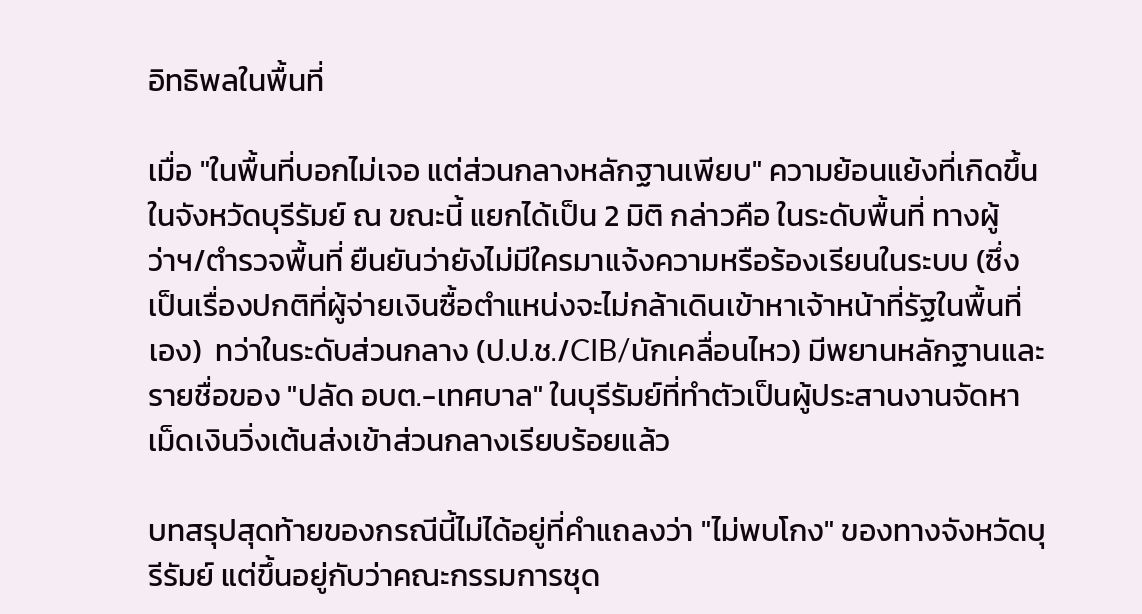อิทธิพลในพื้นที่

เมื่อ "ในพื้นที่บอกไม่เจอ แต่ส่วนกลางหลักฐานเพียบ" ความย้อนแย้งที่เกิดขึ้นในจังหวัดบุรีรัมย์ ณ ขณะนี้ แยกได้เป็น 2 มิติ กล่าวคือ ในระดับพื้นที่ ทางผู้ว่าฯ/ตำรวจพื้นที่ ยืนยันว่ายังไม่มีใครมาแจ้งความหรือร้องเรียนในระบบ (ซึ่งเป็นเรื่องปกติที่ผู้จ่ายเงินซื้อตำแหน่งจะไม่กล้าเดินเข้าหาเจ้าหน้าที่รัฐในพื้นที่เอง)  ทว่าในระดับส่วนกลาง (ป.ป.ช./CIB/นักเคลื่อนไหว) มีพยานหลักฐานและรายชื่อของ "ปลัด อบต.-เทศบาล" ในบุรีรัมย์ที่ทำตัวเป็นผู้ประสานงานจัดหาเม็ดเงินวิ่งเต้นส่งเข้าส่วนกลางเรียบร้อยแล้ว

บทสรุปสุดท้ายของกรณีนี้ไม่ได้อยู่ที่คำแถลงว่า "ไม่พบโกง" ของทางจังหวัดบุรีรัมย์ แต่ขึ้นอยู่กับว่าคณะกรรมการชุด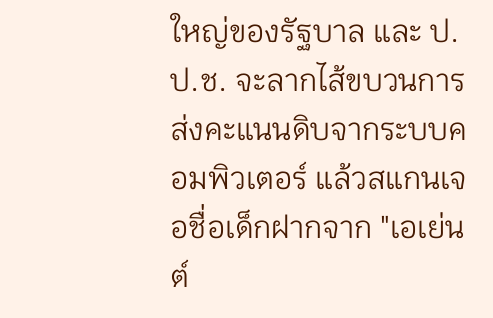ใหญ่ของรัฐบาล และ ป.ป.ช. จะลากไส้ขบวนการส่งคะแนนดิบจากระบบคอมพิวเตอร์ แล้วสแกนเจอชื่อเด็กฝากจาก "เอเย่นต์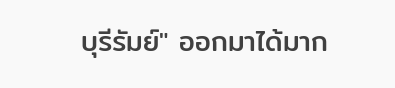บุรีรัมย์" ออกมาได้มาก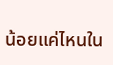น้อยแค่ไหนใน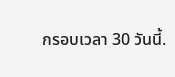กรอบเวลา 30 วันนี้.